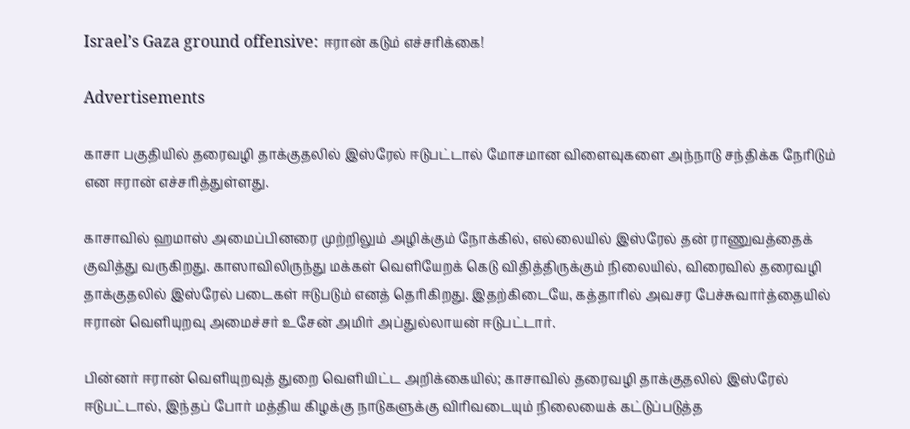Israel’s Gaza ground offensive: ஈரான் கடும் எச்சரிக்கை!

Advertisements

காசா பகுதியில் தரைவழி தாக்குதலில் இஸ்ரேல் ஈடுபட்டால் மோசமான விளைவுகளை அந்நாடு சந்திக்க நேரிடும் என ஈரான் எச்சரித்துள்ளது.

காசாவில் ஹமாஸ் அமைப்பினரை முற்றிலும் அழிக்கும் நோக்கில், எல்லையில் இஸ்ரேல் தன் ராணுவத்தைக் குவித்து வருகிறது. காஸாவிலிருந்து மக்கள் வெளியேறக் கெடு விதித்திருக்கும் நிலையில், விரைவில் தரைவழி தாக்குதலில் இஸ்ரேல் படைகள் ஈடுபடும் எனத் தெரிகிறது. இதற்கிடையே, கத்தாரில் அவசர பேச்சுவார்த்தையில் ஈரான் வெளியுறவு அமைச்சர் உசேன் அமிர் அப்துல்லாயன் ஈடுபட்டார்.

பின்னர் ஈரான் வெளியுறவுத் துறை வெளியிட்ட அறிக்கையில்; காசாவில் தரைவழி தாக்குதலில் இஸ்ரேல் ஈடுபட்டால், இந்தப் போர் மத்திய கிழக்கு நாடுகளுக்கு விரிவடையும் நிலையைக் கட்டுப்படுத்த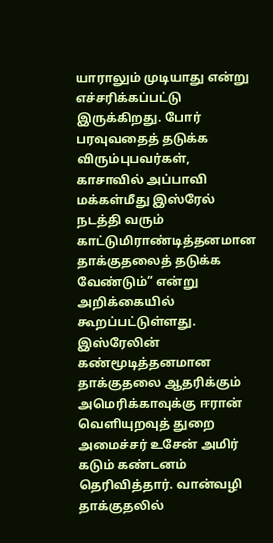யாராலும் முடியாது என்று எச்சரிக்கப்பட்டு இருக்கிறது. போர் பரவுவதைத் தடுக்க விரும்புபவர்கள், காசாவில் அப்பாவி மக்கள்மீது இஸ்ரேல் நடத்தி வரும் காட்டுமிராண்டித்தனமான தாக்குதலைத் தடுக்க வேண்டும்” என்று அறிக்கையில் கூறப்பட்டுள்ளது. இஸ்ரேலின் கண்மூடித்தனமான தாக்குதலை ஆதரிக்கும் அமெரிக்காவுக்கு ஈரான் வெளியுறவுத் துறை அமைச்சர் உசேன் அமிர் கடும் கண்டனம் தெரிவித்தார். வான்வழி தாக்குதலில்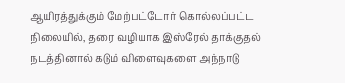ஆயிரத்துக்கும் மேற்பட்டோர் கொல்லப்பட்ட நிலையில், தரை வழியாக இஸ்ரேல் தாக்குதல் நடத்தினால் கடும் விளைவுகளை அந்நாடு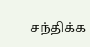சந்திக்க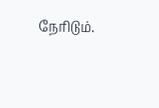நேரிடும்.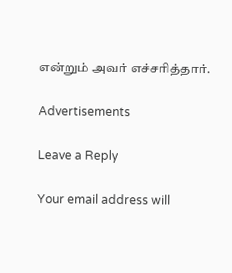என்றும் அவர் எச்சரித்தார்.

Advertisements

Leave a Reply

Your email address will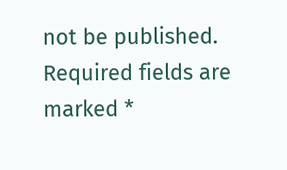not be published. Required fields are marked *